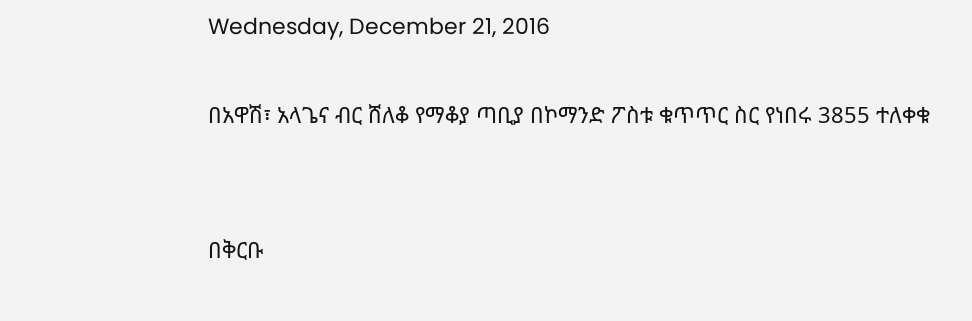Wednesday, December 21, 2016

በአዋሽ፣ አላጌና ብር ሸለቆ የማቆያ ጣቢያ በኮማንድ ፖስቱ ቁጥጥር ስር የነበሩ 3855 ተለቀቁ


በቅርቡ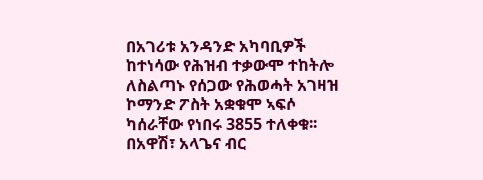በአገሪቱ አንዳንድ አካባቢዎች ከተነሳው የሕዝብ ተቃውሞ ተከትሎ ለስልጣኑ የሰጋው የሕወሓት አገዛዝ ኮማንድ ፖስት አቋቁሞ ኣፍሶ ካሰራቸው የነበሩ 3855 ተለቀቁ፡፡በአዋሽ፣ አላጌና ብር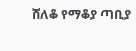ሸለቆ የማቆያ ጣቢያ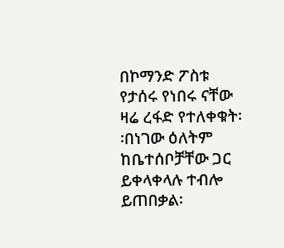በኮማንድ ፖስቱ የታሰሩ የነበሩ ናቸው ዛሬ ረፋድ የተለቀቁት፡፡በነገው ዕለትም ከቤተሰቦቻቸው ጋር ይቀላቀላሉ ተብሎ ይጠበቃል፡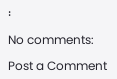፡

No comments:

Post a Comment